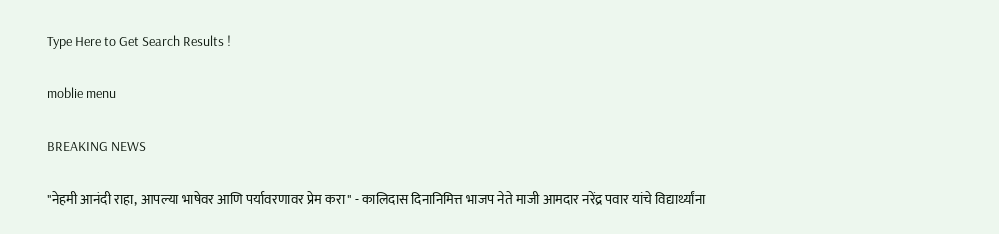Type Here to Get Search Results !

moblie menu

BREAKING NEWS

"नेहमी आनंदी राहा, आपल्या भाषेवर आणि पर्यावरणावर प्रेम करा" - कालिदास दिनानिमित्त भाजप नेते माजी आमदार नरेंद्र पवार यांचे विद्यार्थ्यांना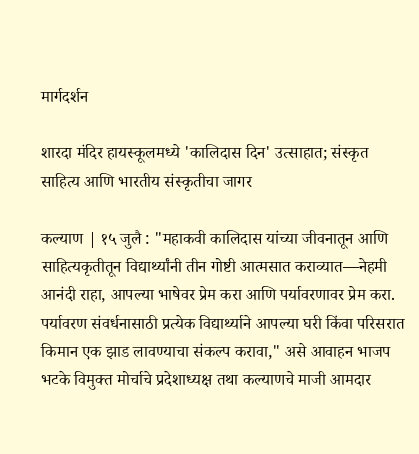मार्गदर्शन

शारदा मंदिर हायस्कूलमध्ये 'कालिदास दिन' उत्साहात; संस्कृत साहित्य आणि भारतीय संस्कृतीचा जागर

कल्याण | १५ जुलै : "महाकवी कालिदास यांच्या जीवनातून आणि साहित्यकृतीतून विद्यार्थ्यांनी तीन गोष्टी आत्मसात कराव्यात—नेहमी आनंदी राहा, आपल्या भाषेवर प्रेम करा आणि पर्यावरणावर प्रेम करा. पर्यावरण संवर्धनासाठी प्रत्येक विद्यार्थ्याने आपल्या घरी किंवा परिसरात किमान एक झाड लावण्याचा संकल्प करावा," असे आवाहन भाजप भटके विमुक्त मोर्चाचे प्रदेशाध्यक्ष तथा कल्याणचे माजी आमदार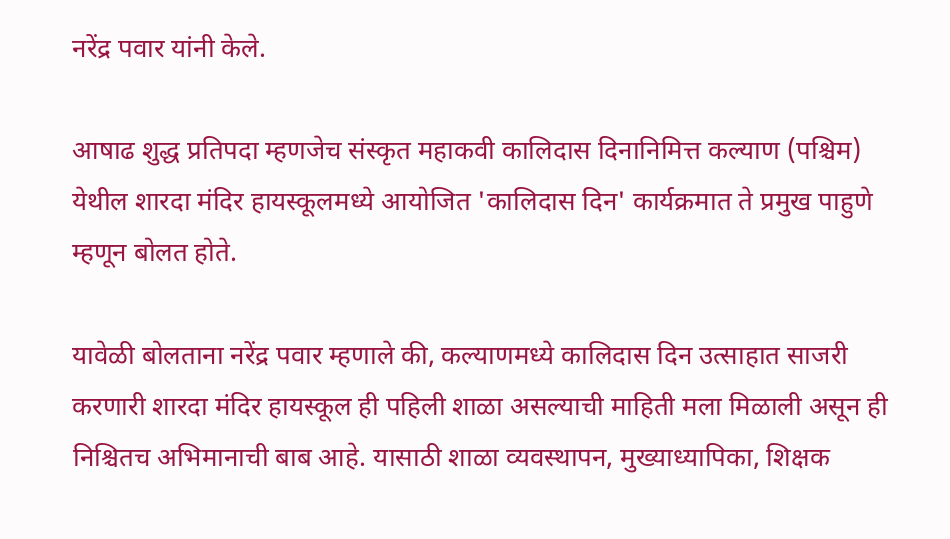नरेंद्र पवार यांनी केले.

आषाढ शुद्ध प्रतिपदा म्हणजेच संस्कृत महाकवी कालिदास दिनानिमित्त कल्याण (पश्चिम) येथील शारदा मंदिर हायस्कूलमध्ये आयोजित 'कालिदास दिन' कार्यक्रमात ते प्रमुख पाहुणे म्हणून बोलत होते.

यावेळी बोलताना नरेंद्र पवार म्हणाले की, कल्याणमध्ये कालिदास दिन उत्साहात साजरी करणारी शारदा मंदिर हायस्कूल ही पहिली शाळा असल्याची माहिती मला मिळाली असून ही निश्चितच अभिमानाची बाब आहे. यासाठी शाळा व्यवस्थापन, मुख्याध्यापिका, शिक्षक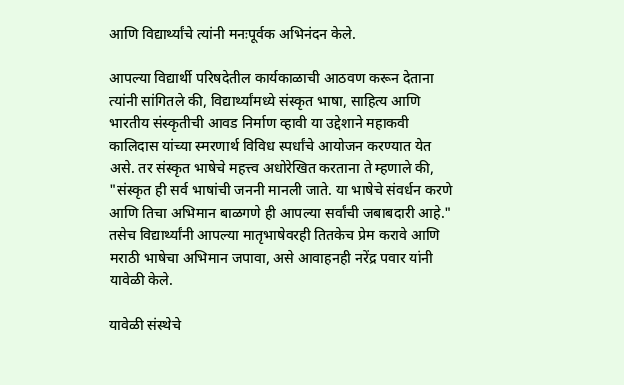आणि विद्यार्थ्यांचे त्यांनी मनःपूर्वक अभिनंदन केले.

आपल्या विद्यार्थी परिषदेतील कार्यकाळाची आठवण करून देताना त्यांनी सांगितले की, विद्यार्थ्यांमध्ये संस्कृत भाषा, साहित्य आणि भारतीय संस्कृतीची आवड निर्माण व्हावी या उद्देशाने महाकवी कालिदास यांच्या स्मरणार्थ विविध स्पर्धांचे आयोजन करण्यात येत असे. तर संस्कृत भाषेचे महत्त्व अधोरेखित करताना ते म्हणाले की, "संस्कृत ही सर्व भाषांची जननी मानली जाते. या भाषेचे संवर्धन करणे आणि तिचा अभिमान बाळगणे ही आपल्या सर्वांची जबाबदारी आहे." तसेच विद्यार्थ्यांनी आपल्या मातृभाषेवरही तितकेच प्रेम करावे आणि मराठी भाषेचा अभिमान जपावा, असे आवाहनही नरेंद्र पवार यांनी यावेळी केले.

यावेळी संस्थेचे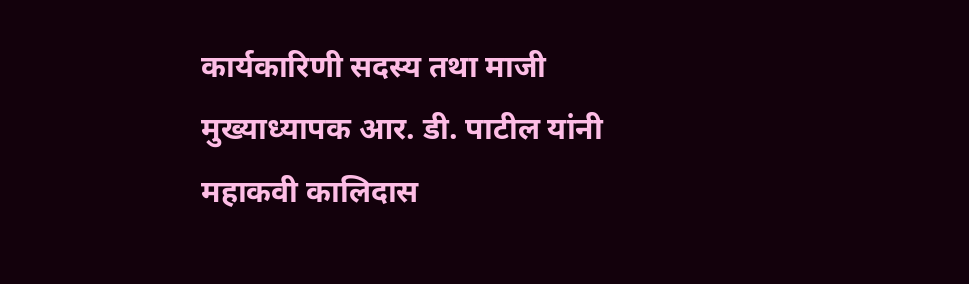कार्यकारिणी सदस्य तथा माजी मुख्याध्यापक आर. डी. पाटील यांनी महाकवी कालिदास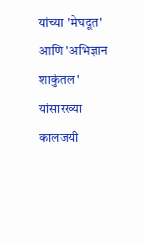यांच्या 'मेघदूत' आणि 'अभिज्ञान शाकुंतल' यांसारख्या कालजयी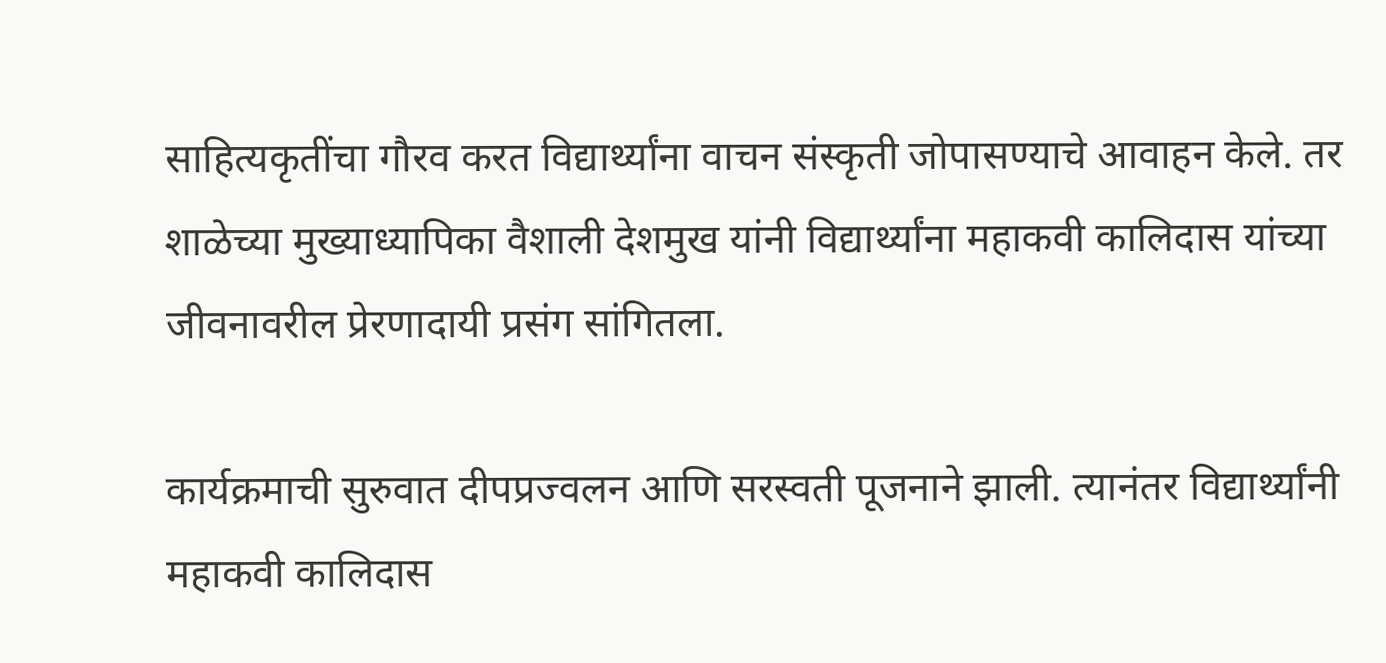साहित्यकृतींचा गौरव करत विद्यार्थ्यांना वाचन संस्कृती जोपासण्याचे आवाहन केले. तर शाळेच्या मुख्याध्यापिका वैशाली देशमुख यांनी विद्यार्थ्यांना महाकवी कालिदास यांच्या जीवनावरील प्रेरणादायी प्रसंग सांगितला.

कार्यक्रमाची सुरुवात दीपप्रज्वलन आणि सरस्वती पूजनाने झाली. त्यानंतर विद्यार्थ्यांनी महाकवी कालिदास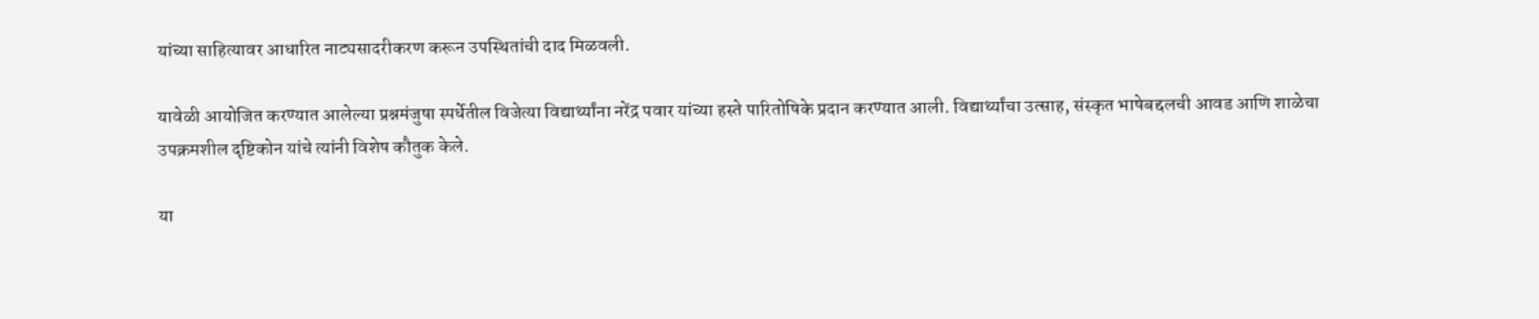यांच्या साहित्यावर आधारित नाट्यसादरीकरण करून उपस्थितांची दाद मिळवली.

यावेळी आयोजित करण्यात आलेल्या प्रश्नमंजुषा स्पर्धेतील विजेत्या विद्यार्थ्यांना नरेंद्र पवार यांच्या हस्ते पारितोषिके प्रदान करण्यात आली. विद्यार्थ्यांचा उत्साह, संस्कृत भाषेबद्दलची आवड आणि शाळेचा उपक्रमशील दृष्टिकोन यांचे त्यांनी विशेष कौतुक केले.

या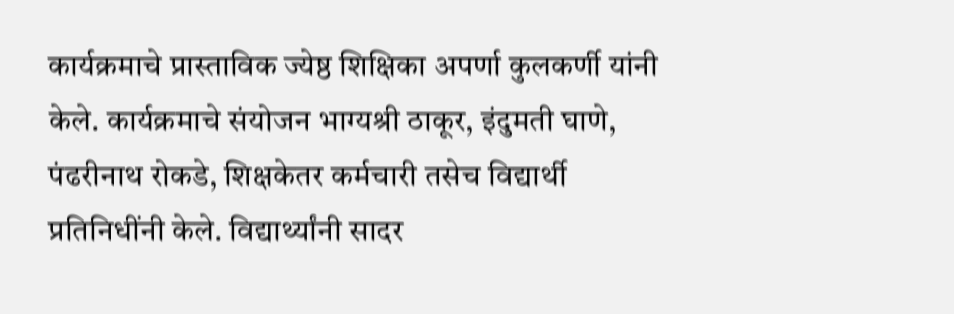कार्यक्रमाचे प्रास्ताविक ज्येष्ठ शिक्षिका अपर्णा कुलकर्णी यांनी केले. कार्यक्रमाचे संयोजन भाग्यश्री ठाकूर, इंदुमती घाणे, पंढरीनाथ रोकडे, शिक्षकेतर कर्मचारी तसेच विद्यार्थी प्रतिनिधींनी केले. विद्यार्थ्यांनी सादर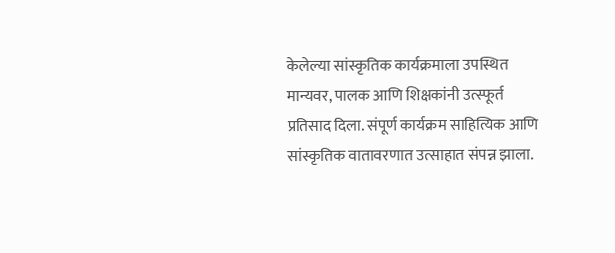केलेल्या सांस्कृतिक कार्यक्रमाला उपस्थित मान्यवर, पालक आणि शिक्षकांनी उत्स्फूर्त प्रतिसाद दिला. संपूर्ण कार्यक्रम साहित्यिक आणि सांस्कृतिक वातावरणात उत्साहात संपन्न झाला.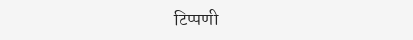टिप्पणी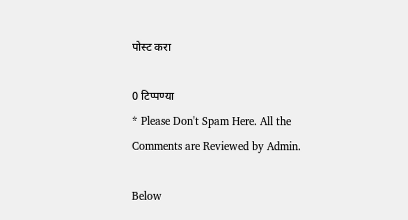पोस्ट करा

0 टिप्पण्या
* Please Don't Spam Here. All the Comments are Reviewed by Admin.

Below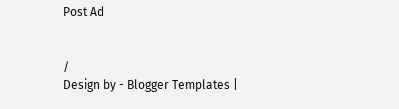Post Ad


/
Design by - Blogger Templates |